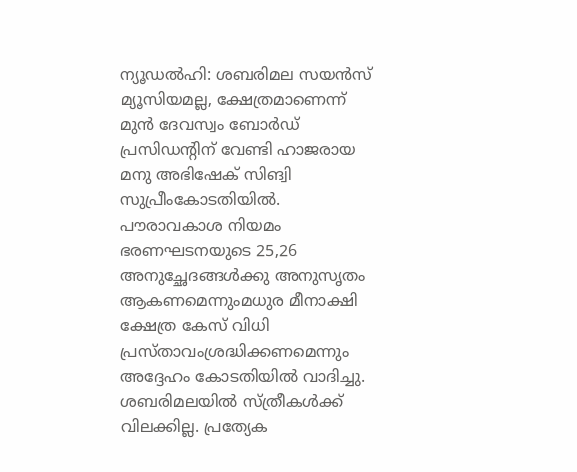ന്യൂഡൽഹി: ശബരിമല സയൻസ് മ്യൂസിയമല്ല, ക്ഷേത്രമാണെന്ന് മുൻ ദേവസ്വം ബോർഡ് പ്രസിഡന്റിന് വേണ്ടി ഹാജരായ മനു അഭിഷേക് സിങ്വി സുപ്രീംകോടതിയിൽ. പൗരാവകാശ നിയമം ഭരണഘടനയുടെ 25,26 അനുച്ഛേദങ്ങൾക്കു അനുസൃതം ആകണമെന്നുംമധുര മീനാക്ഷി ക്ഷേത്ര കേസ് വിധി പ്രസ്താവംശ്രദ്ധിക്കണമെന്നും അദ്ദേഹം കോടതിയിൽ വാദിച്ചു. ശബരിമലയിൽ സ്ത്രീകൾക്ക് വിലക്കില്ല. പ്രത്യേക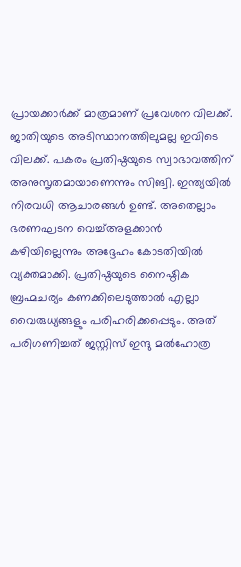പ്രായക്കാർക്ക് മാത്രമാണ് പ്രവേശന വിലക്ക്. ജാതിയുടെ അടിസ്ഥാനത്തിലുമല്ല ഇവിടെ വിലക്ക്. പകരം പ്രതിഷ്ഠയുടെ സ്വാഭാവത്തിന് അനുസൃതമായാണെന്നും സിങ്വി. ഇന്ത്യയിൽ നിരവധി ആചാരങ്ങൾ ഉണ്ട്. അതെല്ലാം ഭരണഘടന വെച്ച്അളക്കാൻ കഴിയില്ലെന്നും അദ്ദേഹം കോടതിയിൽ വ്യക്തമാക്കി. പ്രതിഷ്ഠയുടെ നൈഷ്ഠിക ബ്രഹ്മചര്യം കണക്കിലെടുത്താൽ എല്ലാ വൈരുധ്യങ്ങളും പരിഹരിക്കപ്പെടും. അത് പരിഗണിച്ചത് ജസ്റ്റിസ് ഇന്ദു മൽഹോത്ര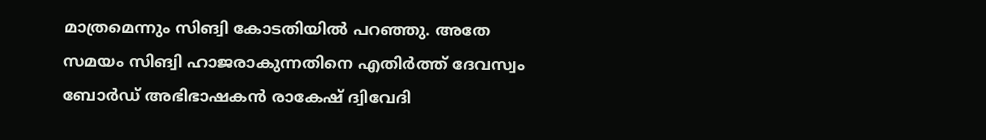മാത്രമെന്നും സിങ്വി കോടതിയിൽ പറഞ്ഞു. അതേ സമയം സിങ്വി ഹാജരാകുന്നതിനെ എതിർത്ത് ദേവസ്വം ബോർഡ് അഭിഭാഷകൻ രാകേഷ് ദ്വിവേദി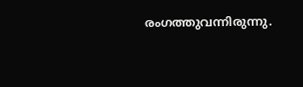രംഗത്തുവന്നിരുന്നു.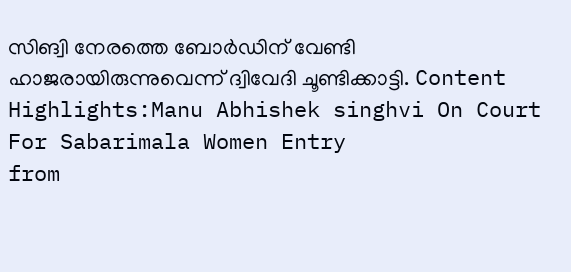സിങ്വി നേരത്തെ ബോർഡിന് വേണ്ടി ഹാജരായിരുന്നുവെന്ന് ദ്വിവേദി ചൂണ്ടിക്കാട്ടി. Content Highlights:Manu Abhishek singhvi On Court For Sabarimala Women Entry
from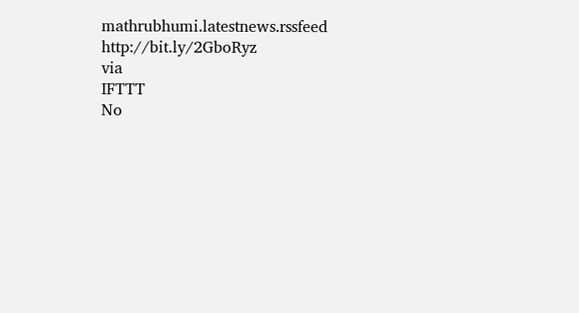mathrubhumi.latestnews.rssfeed http://bit.ly/2GboRyz
via
IFTTT
No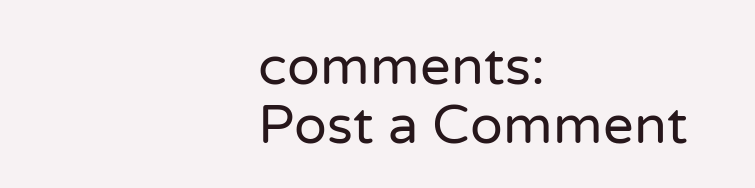comments:
Post a Comment